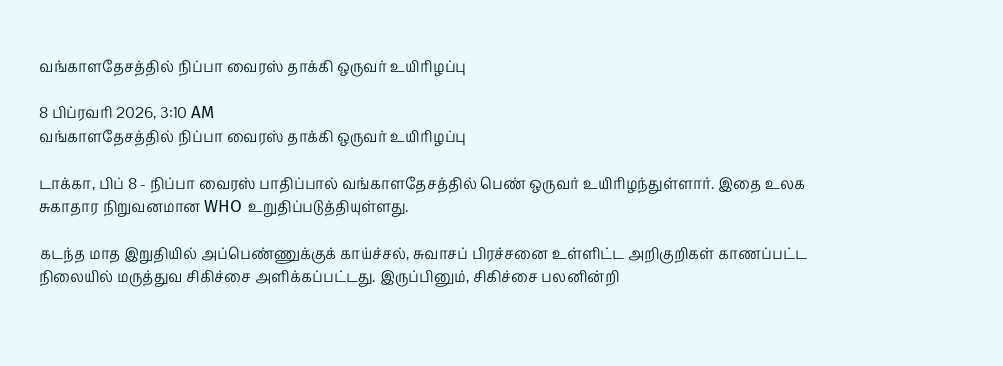வங்காளதேசத்தில் நிப்பா வைரஸ் தாக்கி ஒருவர் உயிரிழப்பு

8 பிப்ரவரி 2026, 3:10 AM
வங்காளதேசத்தில் நிப்பா வைரஸ் தாக்கி ஒருவர் உயிரிழப்பு

டாக்கா, பிப் 8 - நிப்பா வைரஸ் பாதிப்பால் வங்காளதேசத்தில் பெண் ஒருவர் உயிரிழந்துள்ளார். இதை உலக சுகாதார நிறுவனமான WHO உறுதிப்படுத்தியுள்ளது.

கடந்த மாத இறுதியில் அப்பெண்ணுக்குக் காய்ச்சல், சுவாசப் பிரச்சனை உள்ளிட்ட அறிகுறிகள் காணப்பட்ட நிலையில் மருத்துவ சிகிச்சை அளிக்கப்பட்டது. இருப்பினும், சிகிச்சை பலனின்றி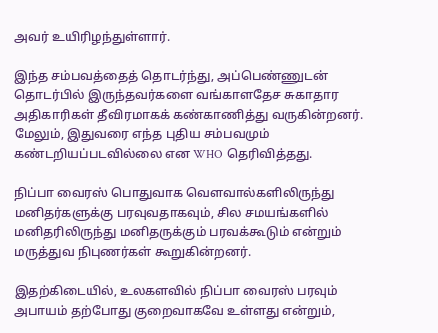அவர் உயிரிழந்துள்ளார்.

இந்த சம்பவத்தைத் தொடர்ந்து, அப்பெண்ணுடன் தொடர்பில் இருந்தவர்களை வங்காளதேச சுகாதார அதிகாரிகள் தீவிரமாகக் கண்காணித்து வருகின்றனர். மேலும், இதுவரை எந்த புதிய சம்பவமும் கண்டறியப்படவில்லை என WHO தெரிவித்தது.

நிப்பா வைரஸ் பொதுவாக வௌவால்களிலிருந்து மனிதர்களுக்கு பரவுவதாகவும், சில சமயங்களில் மனிதரிலிருந்து மனிதருக்கும் பரவக்கூடும் என்றும் மருத்துவ நிபுணர்கள் கூறுகின்றனர்.

இதற்கிடையில், உலகளவில் நிப்பா வைரஸ் பரவும் அபாயம் தற்போது குறைவாகவே உள்ளது என்றும்,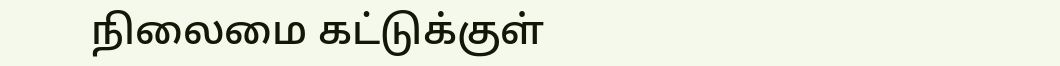நிலைமை கட்டுக்குள்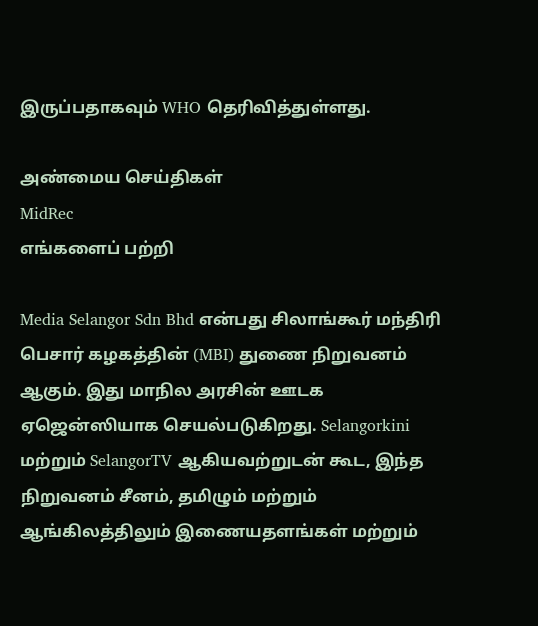இருப்பதாகவும் WHO தெரிவித்துள்ளது.

அண்மைய செய்திகள்
MidRec
எங்களைப் பற்றி

Media Selangor Sdn Bhd என்பது சிலாங்கூர் மந்திரி பெசார் கழகத்தின் (MBI) துணை நிறுவனம் ஆகும். இது மாநில அரசின் ஊடக ஏஜென்ஸியாக செயல்படுகிறது. Selangorkini மற்றும் SelangorTV ஆகியவற்றுடன் கூட, இந்த நிறுவனம் சீனம், தமிழும் மற்றும் ஆங்கிலத்திலும் இணையதளங்கள் மற்றும்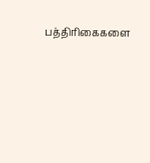பத்திரிகைகளை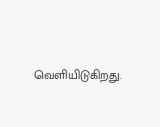வெளியிடுகிறது.